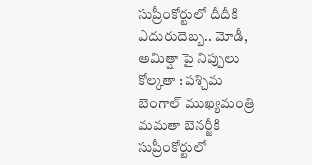సుప్రీంకోర్టులో దీదీకి ఎదురుదెబ్బ.. మోడీ, అమిత్షా పై నిప్పులు
కోల్కతా : పశ్చిమ బెంగాల్ ముఖ్యమంత్రి మమతా బెనర్జీకి సుప్రీంకోర్టులో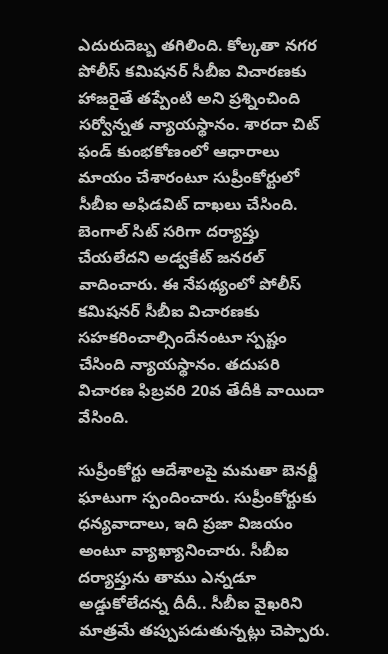ఎదురుదెబ్బ తగిలింది. కోల్కతా నగర పోలీస్ కమిషనర్ సీబీఐ విచారణకు హాజరైతే తప్పేంటి అని ప్రశ్నించింది సర్వోన్నత న్యాయస్థానం. శారదా చిట్ ఫండ్ కుంభకోణంలో ఆధారాలు మాయం చేశారంటూ సుప్రీంకోర్టులో సీబీఐ అఫిడవిట్ దాఖలు చేసింది. బెంగాల్ సిట్ సరిగా దర్యాప్తు చేయలేదని అడ్వకేట్ జనరల్ వాదించారు. ఈ నేపథ్యంలో పోలీస్ కమిషనర్ సీబీఐ విచారణకు సహకరించాల్సిందేనంటూ స్పష్టం చేసింది న్యాయస్థానం. తదుపరి విచారణ ఫిబ్రవరి 20వ తేదీకి వాయిదా వేసింది.

సుప్రీంకోర్టు ఆదేశాలపై మమతా బెనర్జీ ఘాటుగా స్పందించారు. సుప్రీంకోర్టుకు ధన్యవాదాలు, ఇది ప్రజా విజయం అంటూ వ్యాఖ్యానించారు. సీబీఐ దర్యాప్తును తాము ఎన్నడూ అడ్డుకోలేదన్న దీదీ.. సీబీఐ వైఖరిని మాత్రమే తప్పుపడుతున్నట్లు చెప్పారు.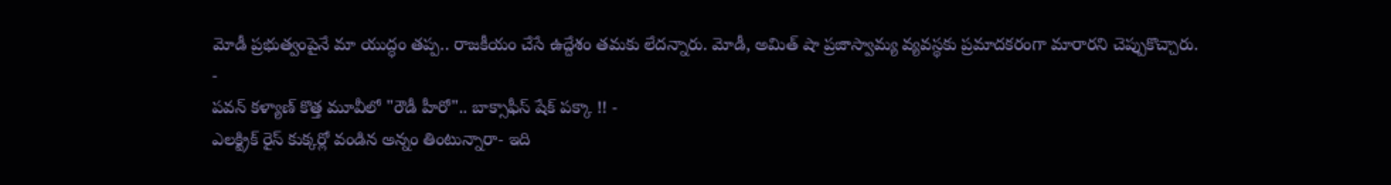మోడీ ప్రభుత్వంపైనే మా యుద్ధం తప్ప.. రాజకీయం చేసే ఉద్దేశం తమకు లేదన్నారు. మోడీ, అమిత్ షా ప్రజాస్వామ్య వ్యవస్థకు ప్రమాదకరంగా మారారని చెప్పుకొచ్చారు.
-
పవన్ కళ్యాణ్ కొత్త మూవీలో "రౌడీ హీరో".. బాక్సాఫీస్ షేక్ పక్కా !! -
ఎలక్ట్రిక్ రైస్ కుక్కర్లో వండిన అన్నం తింటున్నారా- ఇది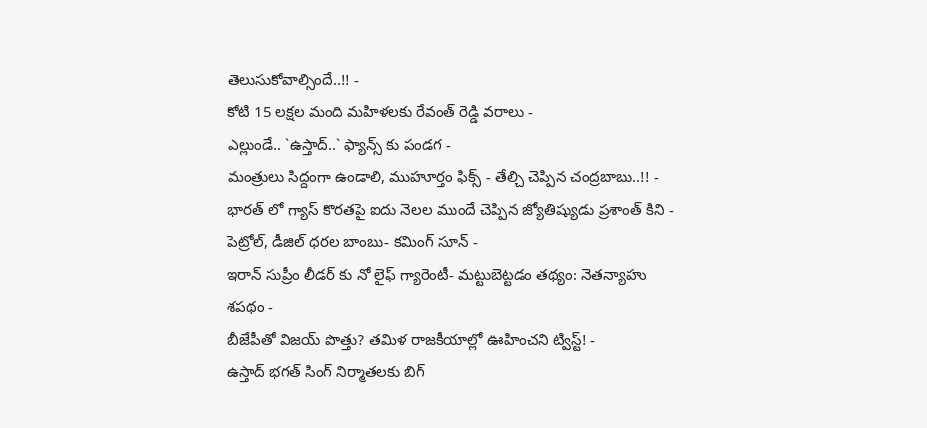తెలుసుకోవాల్సిందే..!! -
కోటి 15 లక్షల మంది మహిళలకు రేవంత్ రెడ్డి వరాలు -
ఎల్లుండే.. `ఉస్తాద్..` ఫ్యాన్స్ కు పండగ -
మంత్రులు సిద్దంగా ఉండాలి, ముహూర్తం ఫిక్స్ - తేల్చి చెప్పిన చంద్రబాబు..!! -
భారత్ లో గ్యాస్ కొరతపై ఐదు నెలల ముందే చెప్పిన జ్యోతిష్యుడు ప్రశాంత్ కిని -
పెట్రోల్, డీజిల్ ధరల బాంబు- కమింగ్ సూన్ -
ఇరాన్ సుప్రీం లీడర్ కు నో లైఫ్ గ్యారెంటీ- మట్టుబెట్టడం తథ్యం: నెతన్యాహు శపథం -
బీజేపీతో విజయ్ పొత్తు? తమిళ రాజకీయాల్లో ఊహించని ట్విస్ట్! -
ఉస్తాద్ భగత్ సింగ్ నిర్మాతలకు బిగ్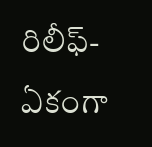రిలీఫ్- ఏకంగా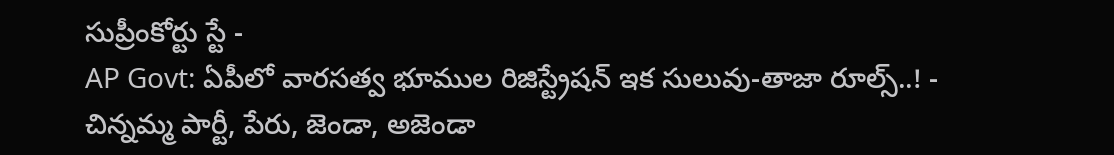సుప్రీంకోర్టు స్టే -
AP Govt: ఏపీలో వారసత్వ భూముల రిజిస్ట్రేషన్ ఇక సులువు-తాజా రూల్స్..! -
చిన్నమ్మ పార్టీ, పేరు, జెండా, అజెండా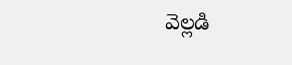వెల్లడి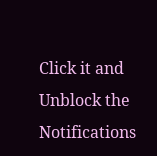Click it and Unblock the Notifications